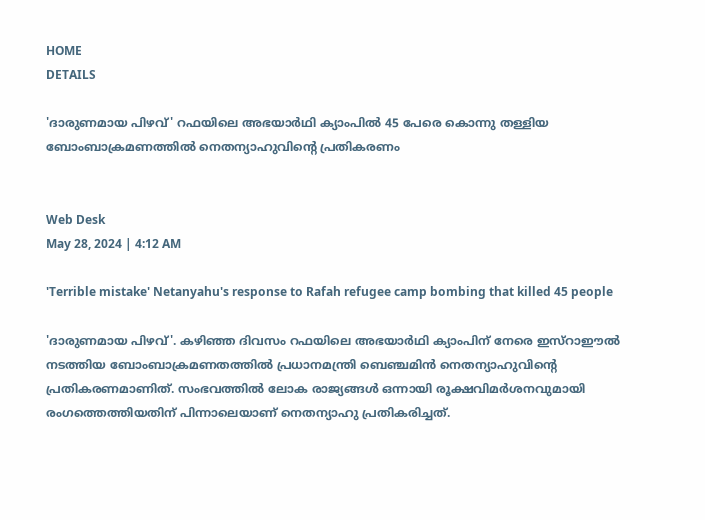HOME
DETAILS

'ദാരുണമായ പിഴവ്' റഫയിലെ അഭയാര്‍ഥി ക്യാംപില്‍ 45 പേരെ കൊന്നു തള്ളിയ ബോംബാക്രമണത്തില്‍ നെതന്യാഹുവിന്റെ പ്രതികരണം


Web Desk
May 28, 2024 | 4:12 AM

'Terrible mistake' Netanyahu's response to Rafah refugee camp bombing that killed 45 people

'ദാരുണമായ പിഴവ്'. കഴിഞ്ഞ ദിവസം റഫയിലെ അഭയാര്‍ഥി ക്യാംപിന് നേരെ ഇസ്‌റാഈല്‍ നടത്തിയ ബോംബാക്രമണതത്തില്‍ പ്രധാനമന്ത്രി ബെഞ്ചമിന്‍ നെതന്യാഹുവിന്റെ പ്രതികരണമാണിത്. സംഭവത്തില്‍ ലോക രാജ്യങ്ങള്‍ ഒന്നായി രൂക്ഷവിമര്‍ശനവുമായി രംഗത്തെത്തിയതിന് പിന്നാലെയാണ് നെതന്യാഹു പ്രതികരിച്ചത്.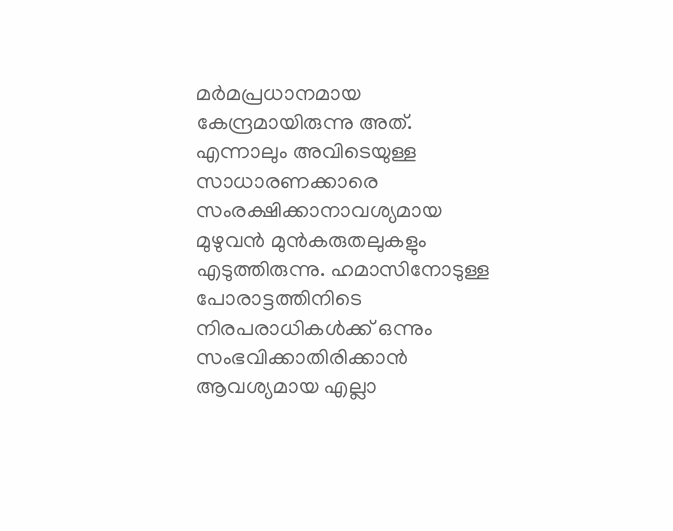മര്‍മപ്രധാനമായ കേന്ദ്രമായിരുന്നു അത്. എന്നാലും അവിടെയുള്ള സാധാരണക്കാരെ സംരക്ഷിക്കാനാവശ്യമായ മുഴുവന്‍ മുന്‍കരുതലുകളും എടുത്തിരുന്നു. ഹമാസിനോടുള്ള പോരാട്ടത്തിനിടെ നിരപരാധികള്‍ക്ക് ഒന്നും സംഭവിക്കാതിരിക്കാന്‍ ആവശ്യമായ എല്ലാ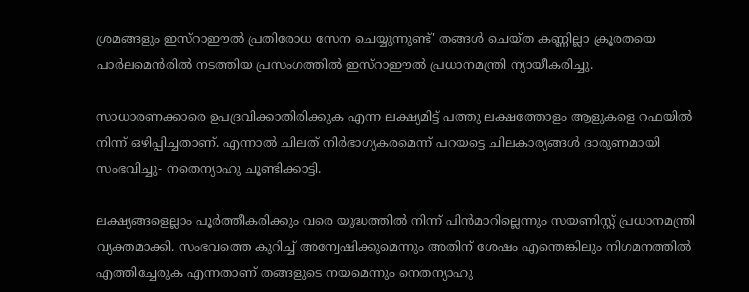ശ്രമങ്ങളും ഇസ്‌റാഈല്‍ പ്രതിരോധ സേന ചെയ്യുന്നുണ്ട്' തങ്ങള്‍ ചെയ്ത കണ്ണില്ലാ ക്രൂരതയെ പാര്‍ലമെന്‍രില്‍ നടത്തിയ പ്രസംഗത്തില്‍ ഇസ്‌റാഈല്‍ പ്രധാനമന്ത്രി ന്യായീകരിച്ചു.

സാധാരണക്കാരെ ഉപദ്രവിക്കാതിരിക്കുക എന്ന ലക്ഷ്യമിട്ട് പത്തു ലക്ഷത്തോളം ആളുകളെ റഫയില്‍ നിന്ന് ഒഴിപ്പിച്ചതാണ്. എന്നാല്‍ ചിലത് നിര്‍ഭാഗ്യകരമെന്ന് പറയട്ടെ ചിലകാര്യങ്ങള്‍ ദാരുണമായി സംഭവിച്ചു- നതെന്യാഹു ചൂണ്ടിക്കാട്ടി.

ലക്ഷ്യങ്ങളെല്ലാം പൂര്‍ത്തീകരിക്കും വരെ യുദ്ധത്തില്‍ നിന്ന് പിന്‍മാറില്ലെന്നും സയണിസ്റ്റ് പ്രധാനമന്ത്രി വ്യക്തമാക്കി. സംഭവത്തെ കുറിച്ച് അന്വേഷിക്കുമെന്നും അതിന് ശേഷം എന്തെങ്കിലും നിഗമനത്തില്‍ എത്തിച്ചേരുക എന്നതാണ് തങ്ങളുടെ നയമെന്നും നെതന്യാഹു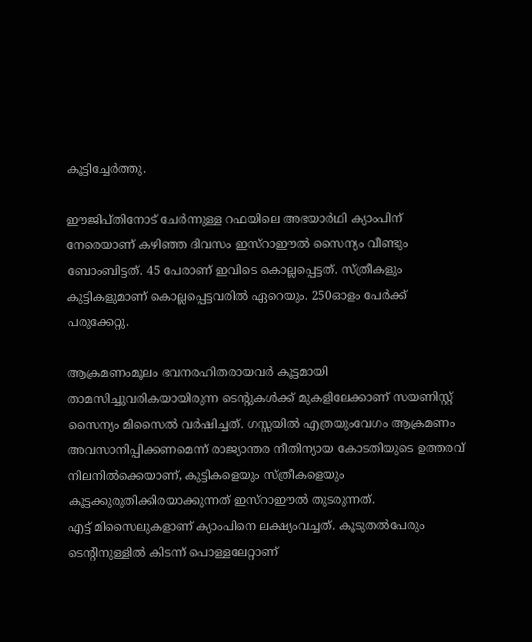കൂട്ടിച്ചേര്‍ത്തു.

ഈജിപ്തിനോട് ചേര്‍ന്നുള്ള റഫയിലെ അഭയാര്‍ഥി ക്യാംപിന് നേരെയാണ് കഴിഞ്ഞ ദിവസം ഇസ്‌റാഈല്‍ സൈന്യം വീണ്ടും ബോംബിട്ടത്. 45 പേരാണ് ഇവിടെ കൊല്ലപ്പെട്ടത്. സ്ത്രീകളും കുട്ടികളുമാണ് കൊല്ലപ്പെട്ടവരില്‍ ഏറെയും. 250ഓളം പേര്‍ക്ക് പരുക്കേറ്റു.

ആക്രമണംമൂലം ഭവനരഹിതരായവര്‍ കൂട്ടമായി താമസിച്ചുവരികയായിരുന്ന ടെന്റുകള്‍ക്ക് മുകളിലേക്കാണ് സയണിസ്റ്റ് സൈന്യം മിസൈല്‍ വര്‍ഷിച്ചത്. ഗസ്സയില്‍ എത്രയുംവേഗം ആക്രമണം അവസാനിപ്പിക്കണമെന്ന് രാജ്യാന്തര നീതിന്യായ കോടതിയുടെ ഉത്തരവ് നിലനില്‍ക്കെയാണ്, കുട്ടികളെയും സ്ത്രീകളെയും കൂട്ടക്കുരുതിക്കിരയാക്കുന്നത് ഇസ്‌റാഈല്‍ തുടരുന്നത്.
എട്ട് മിസൈലുകളാണ് ക്യാംപിനെ ലക്ഷ്യംവച്ചത്. കൂടുതല്‍പേരും ടെന്റിനുള്ളില്‍ കിടന്ന് പൊള്ളലേറ്റാണ്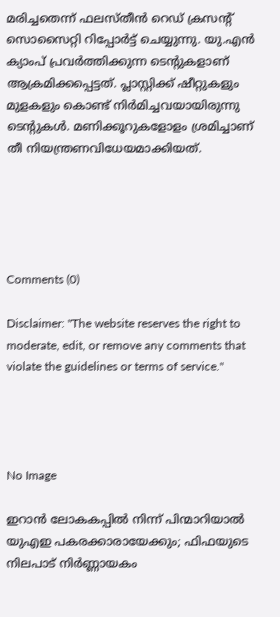മരിച്ചതെന്ന് ഫലസ്തീന്‍ റെഡ് ക്രസന്റ് സൊസൈറ്റി റിപ്പോര്‍ട്ട് ചെയ്യുന്നു. യു.എന്‍ ക്യാംപ് പ്രവര്‍ത്തിക്കുന്ന ടെന്റുകളാണ് ആക്രമിക്കപ്പെട്ടത്. പ്ലാസ്റ്റിക്ക് ഷീറ്റുകളും മുളകളും കൊണ്ട് നിര്‍മിച്ചവയായിരുന്നു ടെന്റുകള്‍. മണിക്കൂറുകളോളം ശ്രമിച്ചാണ് തീ നിയന്ത്രണവിധേയമാക്കിയത്.





Comments (0)

Disclaimer: "The website reserves the right to moderate, edit, or remove any comments that violate the guidelines or terms of service."




No Image

ഇറാൻ ലോകകപ്പിൽ നിന്ന് പിന്മാറിയാൽ യുഎഇ പകരക്കാരായേക്കും; ഫിഫയുടെ നിലപാട് നിർണ്ണായകം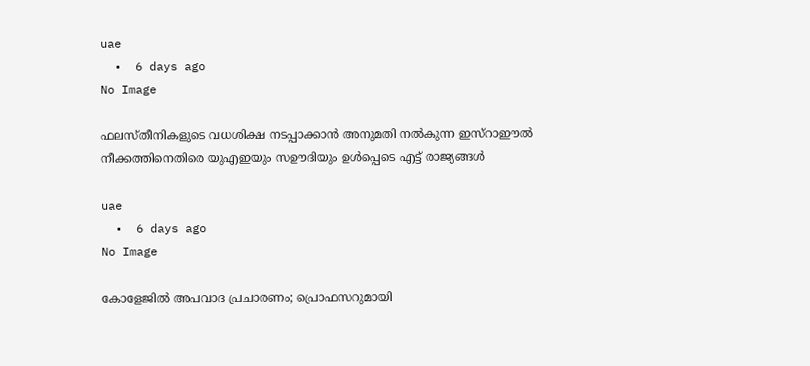uae
  •  6 days ago
No Image

ഫലസ്തീനികളുടെ വധശിക്ഷ നടപ്പാക്കാൻ അനുമതി നൽകുന്ന ഇസ്റാഈൽ നീക്കത്തിനെതിരെ യുഎഇയും സഊദിയും ഉൾപ്പെടെ എട്ട് രാജ്യങ്ങൾ

uae
  •  6 days ago
No Image

കോളേജിൽ അപവാദ പ്രചാരണം; പ്രൊഫസറുമായി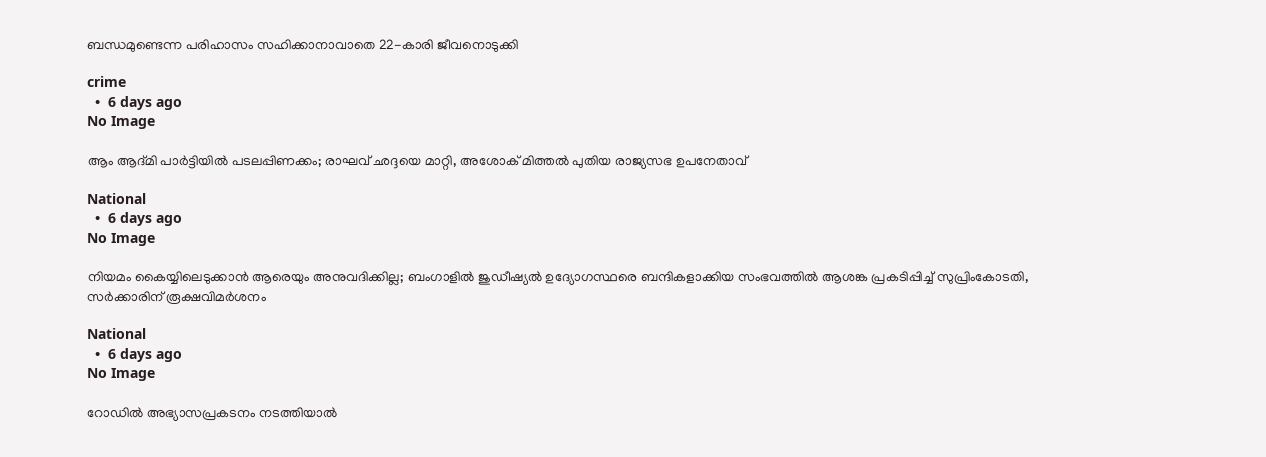ബന്ധമുണ്ടെന്ന പരിഹാസം സഹിക്കാനാവാതെ 22-കാരി ജീവനൊടുക്കി

crime
  •  6 days ago
No Image

ആം ആദ്മി പാർട്ടിയിൽ പടലപ്പിണക്കം; രാഘവ് ഛദ്ദയെ മാറ്റി, അശോക് മിത്തൽ പുതിയ രാജ്യസഭ ഉപനേതാവ്

National
  •  6 days ago
No Image

നിയമം കൈയ്യിലെടുക്കാന്‍ ആരെയും അനുവദിക്കില്ല; ബംഗാളില്‍ ജുഡീഷ്യല്‍ ഉദ്യോഗസ്ഥരെ ബന്ദികളാക്കിയ സംഭവത്തില്‍ ആശങ്ക പ്രകടിപ്പിച്ച് സുപ്രിംകോടതി, സര്‍ക്കാരിന് രൂക്ഷവിമര്‍ശനം

National
  •  6 days ago
No Image

റോഡിൽ അഭ്യാസപ്രകടനം നടത്തിയാൽ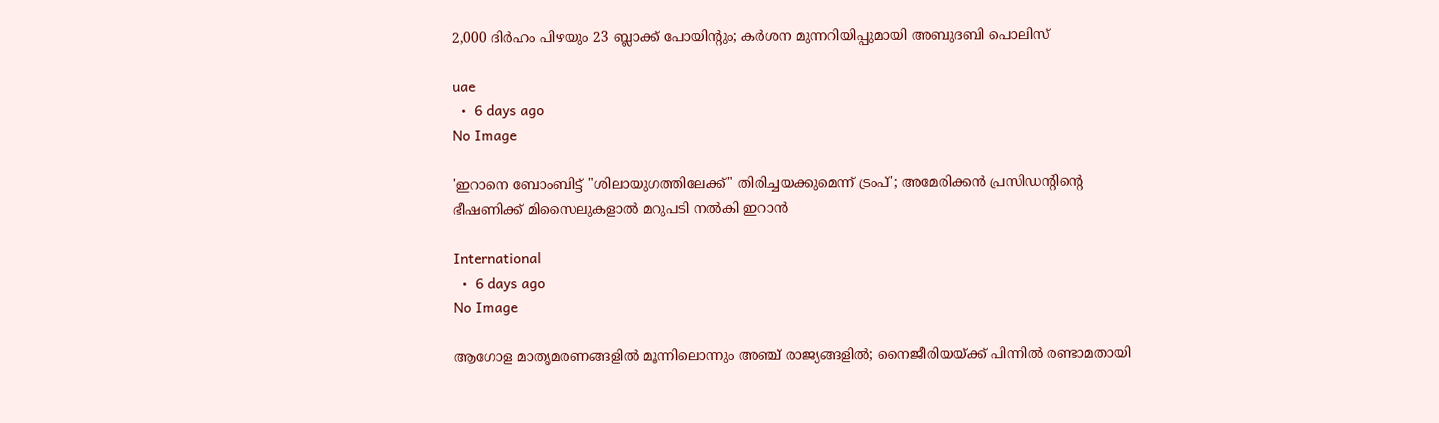2,000 ദിർഹം പിഴയും 23 ബ്ലാക്ക് പോയിന്റും; കർശന മുന്നറിയിപ്പുമായി അബുദബി പൊലിസ്

uae
  •  6 days ago
No Image

'ഇറാനെ ബോംബിട്ട് "ശിലായുഗത്തിലേക്ക്" തിരിച്ചയക്കുമെന്ന് ട്രംപ്'; അമേരിക്കൻ പ്രസിഡന്റിന്റെ ഭീഷണിക്ക് മിസൈലുകളാൽ മറുപടി നൽകി ഇറാൻ

International
  •  6 days ago
No Image

ആഗോള മാതൃമരണങ്ങളിൽ മൂന്നിലൊന്നും അഞ്ച് രാജ്യങ്ങളിൽ; നൈജീരിയയ്ക്ക് പിന്നിൽ രണ്ടാമതായി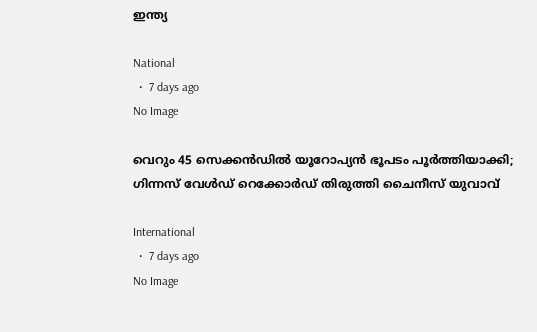ഇന്ത്യ

National
  •  7 days ago
No Image

വെറും 45 സെക്കന്‍ഡില്‍ യൂറോപ്യന്‍ ഭൂപടം പൂര്‍ത്തിയാക്കി; ഗിന്നസ് വേള്‍ഡ് റെക്കോര്‍ഡ് തിരുത്തി ചൈനീസ് യുവാവ്

International
  •  7 days ago
No Image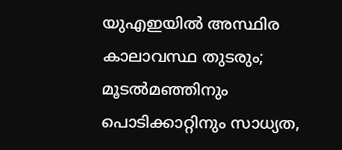യുഎഇയിൽ അസ്ഥിര കാലാവസ്ഥ തുടരും; മൂടൽമഞ്ഞിനും പൊടിക്കാറ്റിനും സാധ്യത,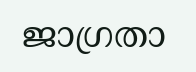ജാഗ്രതാ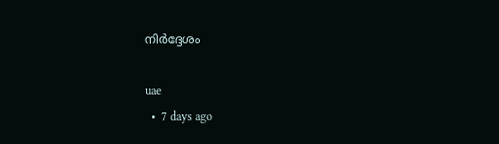നിർദ്ദേശം

uae
  •  7 days ago